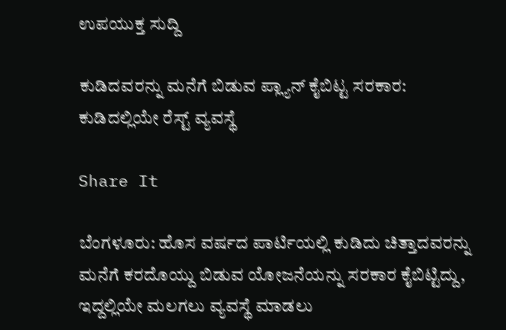ಉಪಯುಕ್ತ ಸುದ್ದಿ

ಕುಡಿದವರನ್ನು ಮನೆಗೆ ಬಿಡುವ ಪ್ಲ್ಯಾನ್ ಕೈಬಿಟ್ಟ ಸರಕಾರ: ಕುಡಿದಲ್ಲಿಯೇ ರೆಸ್ಟ್ ವ್ಯವಸ್ಥೆ

Share It

ಬೆಂಗಳೂರು: ಹೊಸ ವರ್ಷದ ಪಾರ್ಟಿಯಲ್ಲಿ ಕುಡಿದು ಚಿತ್ತಾದವರನ್ನು ಮನೆಗೆ ಕರದೊಯ್ದು ಬಿಡುವ ಯೋಜನೆಯನ್ನು ಸರಕಾರ ಕೈಬಿಟ್ಟಿದ್ದು, ಇದ್ದಲ್ಲಿಯೇ ಮಲಗಲು ವ್ಯವಸ್ಥೆ ಮಾಡಲು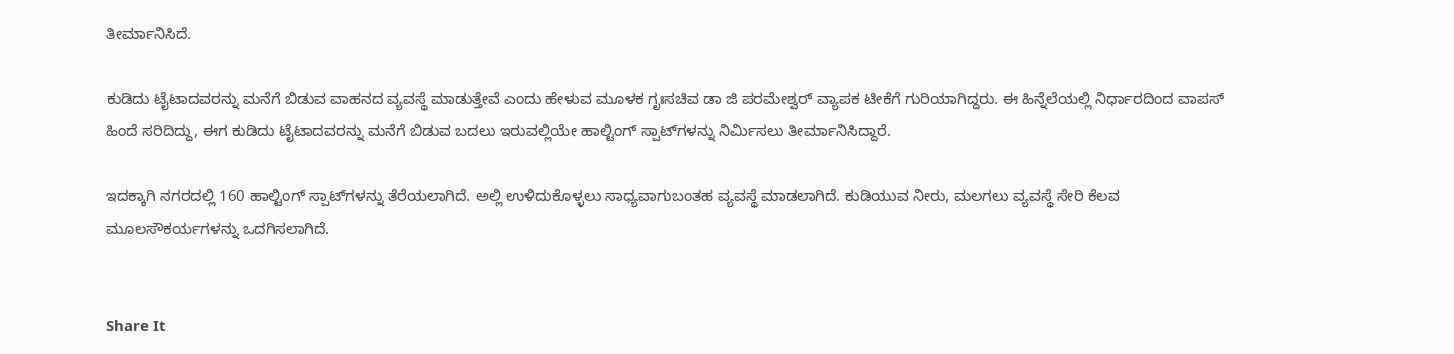ತೀರ್ಮಾನಿಸಿದೆ.

ಕುಡಿದು ಟೈಟಾದವರನ್ನು ಮನೆಗೆ ಬಿಡುವ ವಾಹನದ ವ್ಯವಸ್ಥೆ ಮಾಡುತ್ತೇವೆ ಎಂದು ಹೇಳುವ ಮೂಳಕ ಗೃಃಸಚಿವ ಡಾ ಜಿ ಪರಮೇಶ್ವರ್ ವ್ಯಾಪಕ ಟೀಕೆಗೆ ಗುರಿಯಾಗಿದ್ದರು. ಈ ಹಿನ್ನೆಲೆಯಲ್ಲಿ ನಿರ್ಧಾರದಿಂದ ವಾಪಸ್ ಹಿಂದೆ ಸರಿದಿದ್ದು, ಈಗ ಕುಡಿದು ಟೈಟಾದವರನ್ನು ಮನೆಗೆ ಬಿಡುವ ಬದಲು ಇರುವಲ್ಲಿಯೇ ಹಾಲ್ಟಿಂಗ್ ಸ್ಪಾಟ್‌ಗಳನ್ನು ನಿರ್ಮಿಸಲು ತೀರ್ಮಾನಿಸಿದ್ದಾರೆ.

ಇದಕ್ಕಾಗಿ ನಗರದಲ್ಲಿ 160 ಹಾಲ್ಟಿಂಗ್ ಸ್ಪಾಟ್‌ಗಳನ್ನು ತೆರೆಯಲಾಗಿದೆ. ಅಲ್ಲಿ ಉಳಿದುಕೊಳ್ಳಲು ಸಾಧ್ಯವಾಗುಬಂತಹ ವ್ಯವಸ್ಥೆ ಮಾಡಲಾಗಿದೆ. ಕುಡಿಯುವ ನೀರು, ಮಲಗಲು ವ್ಯವಸ್ಥೆ ಸೇರಿ ಕೆಲವ ಮೂಲಸೌಕರ್ಯಗಳನ್ನು ಒದಗಿಸಲಾಗಿದೆ.


Share It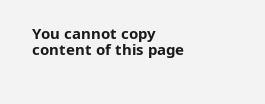You cannot copy content of this page